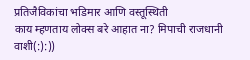प्रतिजैविकांचा भडिमार आणि वस्तूस्थिती
काय म्हणताय लोक्स बरे आहात ना? मिपाची राजधानी वाशी(:):))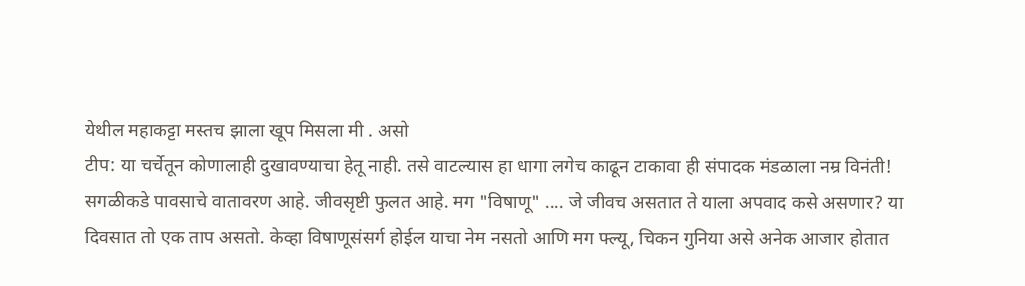येथील महाकट्टा मस्तच झाला खूप मिसला मी . असो
टीप: या चर्चेतून कोणालाही दुखावण्याचा हेतू नाही. तसे वाटल्यास हा धागा लगेच काढून टाकावा ही संपादक मंडळाला नम्र विनंती!
सगळीकडे पावसाचे वातावरण आहे. जीवसृष्टी फुलत आहे. मग "विषाणू" .... जे जीवच असतात ते याला अपवाद कसे असणार? या दिवसात तो एक ताप असतो. केव्हा विषाणूसंसर्ग होईल याचा नेम नसतो आणि मग फ्ल्यू, चिकन गुनिया असे अनेक आजार होतात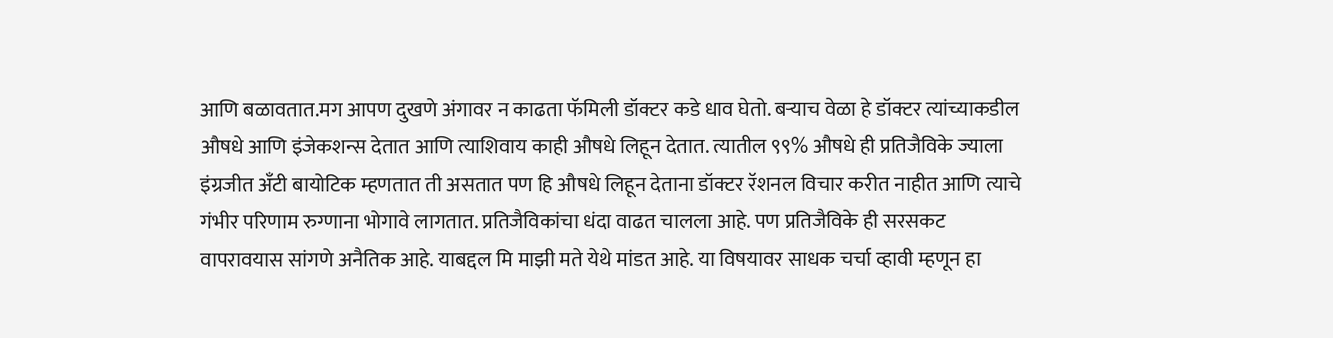आणि बळावतात.मग आपण दुखणे अंगावर न काढता फॅमिली डॉक्टर कडे धाव घेतो. बऱ्याच वेळा हे डॉक्टर त्यांच्याकडील औषधे आणि इंजेकशन्स देतात आणि त्याशिवाय काही औषधे लिहून देतात. त्यातील ९९% औषधे ही प्रतिजैविके ज्याला इंग्रजीत अँटी बायोटिक म्हणतात ती असतात पण हि औषधे लिहून देताना डॉक्टर रॅशनल विचार करीत नाहीत आणि त्याचे गंभीर परिणाम रुग्णाना भोगावे लागतात. प्रतिजैविकांचा धंदा वाढत चालला आहे. पण प्रतिजैविके ही सरसकट वापरावयास सांगणे अनैतिक आहे. याबद्दल मि माझी मते येथे मांडत आहे. या विषयावर साधक चर्चा व्हावी म्हणून हा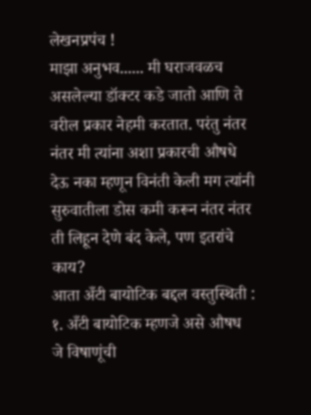लेखनप्रपंच !
माझा अनुभव...... मी घराजवळच असलेल्या डॉक्टर कडे जातो आणि ते वरील प्रकार नेहमी करतात. परंतु नंतर नंतर मी त्यांना अशा प्रकारची औषधे देऊ नका म्हणून विनंती केली मग त्यांनी सुरुवातीला डोस कमी करून नंतर नंतर ती लिहून देणे बंद केले, पण इतरांचे काय?
आता अँटी बायोटिक बद्दल वस्तुस्थिती :
१. अँटी बायोटिक म्हणजे असे औषध जे विषाणूंची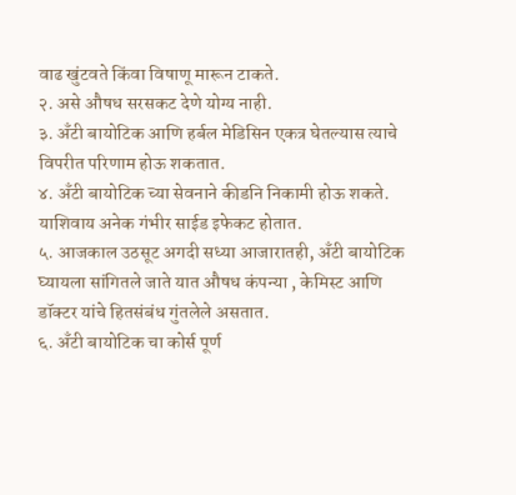वाढ खुंटवते किंवा विषाणू मारून टाकते.
२. असे औषध सरसकट देणे योग्य नाही.
३. अँटी बायोटिक आणि हर्बल मेडिसिन एकत्र घेतल्यास त्याचे विपरीत परिणाम होऊ शकतात.
४. अँटी बायोटिक च्या सेवनाने कीडनि निकामी होऊ शकते. याशिवाय अनेक गंभीर साईड इफेकट होतात.
५. आजकाल उठसूट अगदी सध्या आजारातही, अँटी बायोटिक घ्यायला सांगितले जाते यात औषध कंपन्या , केमिस्ट आणि डॉक्टर यांचे हितसंबंध गुंतलेले असतात.
६. अँटी बायोटिक चा कोर्स पूर्ण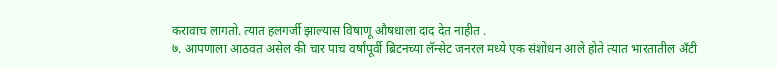करावाच लागतो. त्यात हलगर्जी झाल्यास विषाणू औषधाला दाद देत नाहीत .
७. आपणाला आठवत असेल की चार पाच वर्षांपूर्वी ब्रिटनच्या लॅन्सेट जनरल मध्ये एक संशोधन आले होते त्यात भारतातील अँटी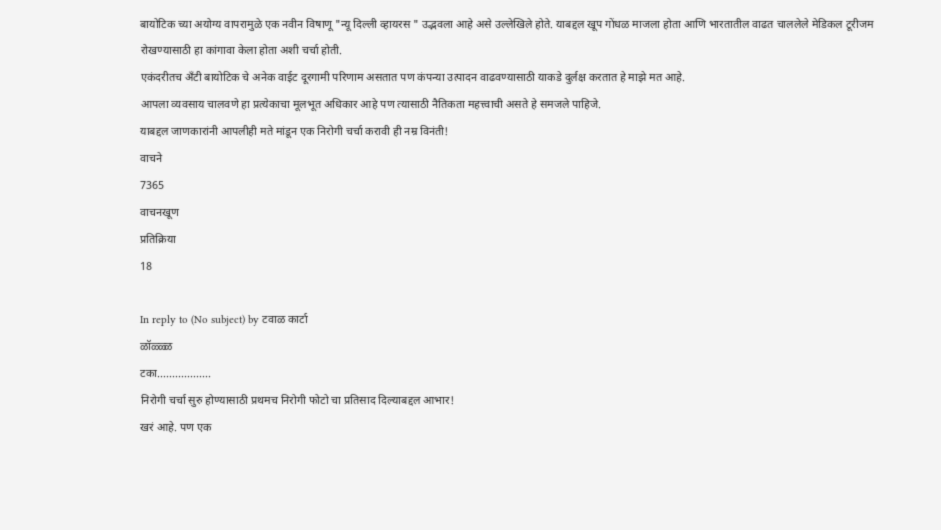बायोटिक च्या अयोग्य वापरामुळे एक नवीन विषाणू "न्यू दिल्ली व्हायरस " उद्भवला आहे असे उल्लेखिले होते. याबद्दल खूप गोंधळ माजला होता आणि भारतातील वाढत चाललेले मेडिकल टूरीजम रोखण्यासाठी हा कांगावा केला होता अशी चर्चा होती.
एकंदरीतच अँटी बायोटिक चे अनेक वाईट दूरगामी परिणाम असतात पण कंपन्या उत्पादन वाढवण्यासाठी याकडे दुर्लक्ष करतात हे माझे मत आहे.
आपला व्यवसाय चालवणे हा प्रत्येकाचा मूलभूत अधिकार आहे पण त्यासाठी नैतिकता महत्त्वाची असते हे समजले पाहिजे.
याबद्दल जाणकारांनी आपलीही मते मांडून एक निरोगी चर्चा करावी ही नम्र विनंती!
वाचने
7365
वाचनखूण
प्रतिक्रिया
18

In reply to (No subject) by टवाळ कार्टा
ळॉळ्ळ्ळ
टका..................
निरोगी चर्चा सुरु होण्यासाठी प्रथमच निरोगी फोटो चा प्रतिसाद दिल्याबद्दल आभार!
खरं आहे. पण एक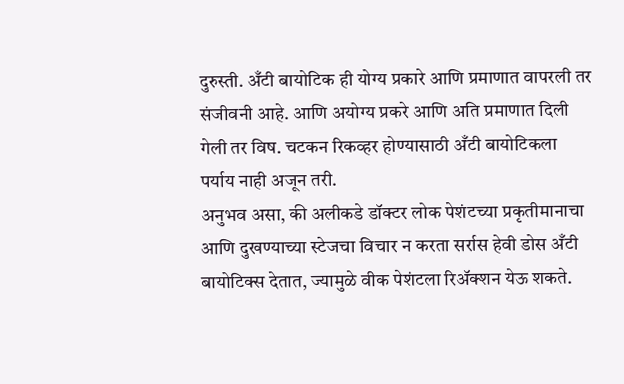दुरुस्ती. अँटी बायोटिक ही योग्य प्रकारे आणि प्रमाणात वापरली तर संजीवनी आहे. आणि अयोग्य प्रकरे आणि अति प्रमाणात दिली गेली तर विष. चटकन रिकव्हर होण्यासाठी अँटी बायोटिकला पर्याय नाही अजून तरी.
अनुभव असा, की अलीकडे डॉक्टर लोक पेशंटच्या प्रकृतीमानाचा आणि दुखण्याच्या स्टेजचा विचार न करता सर्रास हेवी डोस अँटी बायोटिक्स देतात, ज्यामुळे वीक पेशंटला रिॲक्शन येऊ शकते.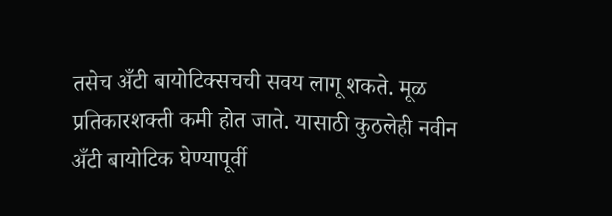तसेच अँटी बायोटिक्सचची सवय लागू शकते. मूळ प्रतिकारशक्ती कमी होत जाते. यासाठी कुठलेही नवीन अँटी बायोटिक घेण्यापूर्वी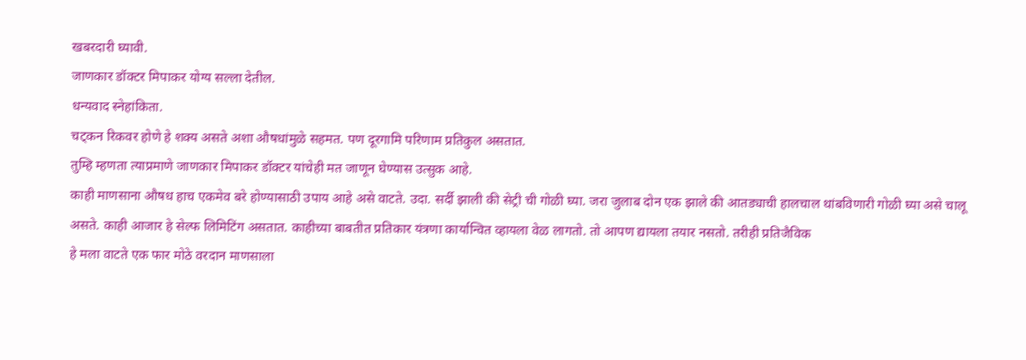खबरदारी घ्यावी.
जाणकार डॉक्टर मिपाकर योग्य सल्ला देतील.
धन्यवाद स्नेहांकिता.
चट्कन रिकवर होणे हे शक्य असते अशा औषधांमुळे सहमत. पण दूरगामि परिणाम प्रतिकुल असतात.
तुम्हि म्हणता त्याप्रमाणे जाणकार मिपाकर डॉक्टर यांचेही मत जाणून घेण्यास उत्सुक आहे.
काही माणसाना औषध हाच एकमेव बरे होण्यासाठी उपाय आहे असे वाटते. उदा. सर्दी झाली की सेट्री ची गोळी घ्या. जरा जुलाब दोन एक झाले की आतड्याची हालचाल थांबविणारी गोळी घ्या असे चालू असते. काही आजार हे सेल्फ लिमिटिंग असतात. काहीच्या बाबतीत प्रतिकार यंत्रणा कार्यान्वित व्हायला वेळ लागतो. तो आपण द्यायला तयार नसतो. तरीही प्रतिजैविक
हे मला वाटते एक फार मोठे वरदान माणसाला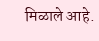मिळाले आहे.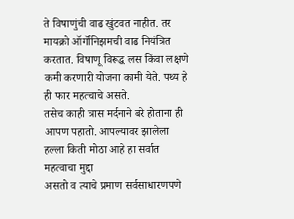ते विषाणुंची वाढ खुंटवत नाहीत. तर मायक्रो ऑर्गॉनिझमची वाढ नियंत्रित करतात. विषाणू विरूद्ध लस किंवा लक्षणे कमी करणारी योजना कामी येते. पथ्य हे ही फार महत्चाचे असते.
तसेच काही त्रास मर्दनाने बरे होताना ही आपण पहातो. आपल्यावर झालेला हल्ला किती मोठा आहे हा सर्वात महत्वाचा मुद्दा
असतो व त्याचे प्रमाण सर्वसाधारणपणे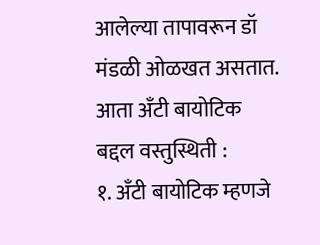आलेल्या तापावरून डॉ मंडळी ओळखत असतात.
आता अँटी बायोटिक बद्दल वस्तुस्थिती :
१. अँटी बायोटिक म्हणजे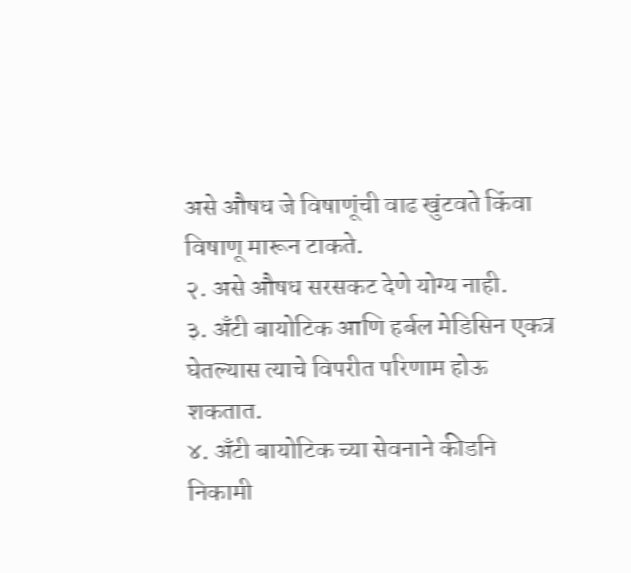असे औषध जे विषाणूंची वाढ खुंटवते किंवा विषाणू मारून टाकते.
२. असे औषध सरसकट देणे योग्य नाही.
३. अँटी बायोटिक आणि हर्बल मेडिसिन एकत्र घेतल्यास त्याचे विपरीत परिणाम होऊ शकतात.
४. अँटी बायोटिक च्या सेवनाने कीडनि निकामी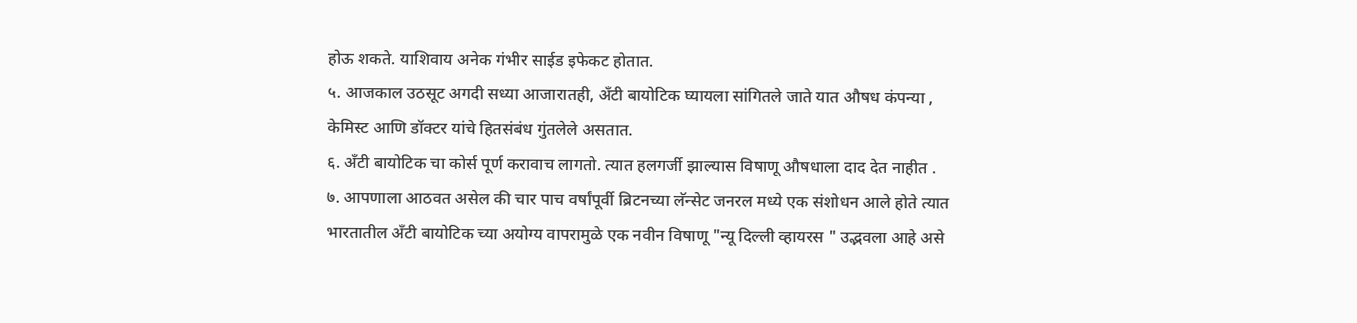होऊ शकते. याशिवाय अनेक गंभीर साईड इफेकट होतात.
५. आजकाल उठसूट अगदी सध्या आजारातही, अँटी बायोटिक घ्यायला सांगितले जाते यात औषध कंपन्या , केमिस्ट आणि डॉक्टर यांचे हितसंबंध गुंतलेले असतात.
६. अँटी बायोटिक चा कोर्स पूर्ण करावाच लागतो. त्यात हलगर्जी झाल्यास विषाणू औषधाला दाद देत नाहीत .
७. आपणाला आठवत असेल की चार पाच वर्षांपूर्वी ब्रिटनच्या लॅन्सेट जनरल मध्ये एक संशोधन आले होते त्यात भारतातील अँटी बायोटिक च्या अयोग्य वापरामुळे एक नवीन विषाणू "न्यू दिल्ली व्हायरस " उद्भवला आहे असे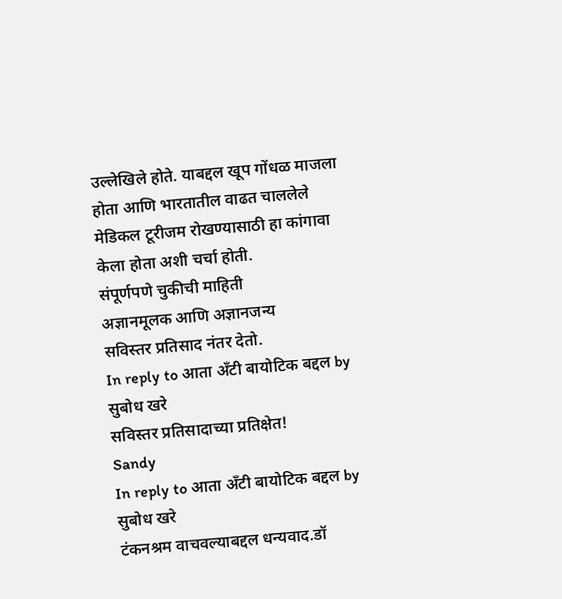उल्लेखिले होते. याबद्दल खूप गोंधळ माजला होता आणि भारतातील वाढत चाललेले मेडिकल टूरीजम रोखण्यासाठी हा कांगावा केला होता अशी चर्चा होती.
संपूर्णपणे चुकीची माहिती
अज्ञानमूलक आणि अज्ञानजन्य
सविस्तर प्रतिसाद नंतर देतो.
In reply to आता अँटी बायोटिक बद्दल by सुबोध खरे
सविस्तर प्रतिसादाच्या प्रतिक्षेत!
Sandy
In reply to आता अँटी बायोटिक बद्दल by सुबोध खरे
टंकनश्रम वाचवल्याबद्दल धन्यवाद.डॉ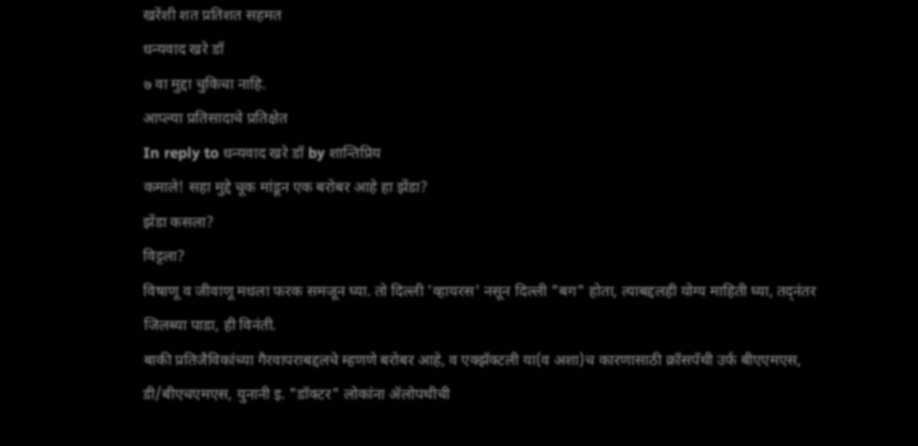खरेंशी शत प्रतिशत सहमत
धन्यवाद खरे डॉ
७ वा मुद्दा चुकिचा नाहि.
आप्ल्या प्रतिसादाचे प्रतिक्षेत
In reply to धन्यवाद खरे डॉ by शान्तिप्रिय
कमाले! सहा मुद्दे चूक मांडून एक बरोबर आहे हा झेंडा?
झेंडा कसला?
विट्टला?
विषाणू व जीवाणू मधला फरक समजून घ्या. तो दिल्ली 'व्हायरस' नसून दिल्ली "बग" होता, त्याबद्दलही योग्य माहिती घ्या, तद्नंतर जिलब्या पाडा, ही विनंती.
बाकी प्रतिजैविकांच्या गैरवापराबद्दलचे म्हणणे बरोबर आहे, व एक्झॅक्टली या(व अशा)च कारणासाठी क्रॉसपॅथी उर्फ बीएएमएस, डी/बीएचएमएस, युनानी इ. "डॉक्टर" लोकांना ॲलोपथीची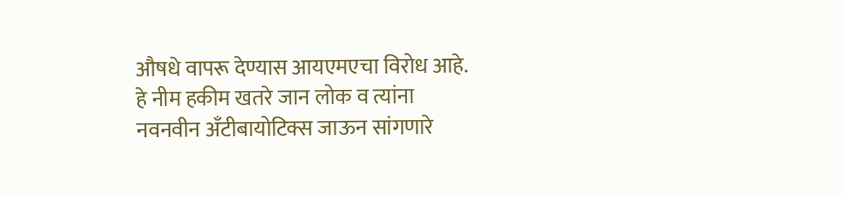औषधे वापरू देण्यास आयएमएचा विरोध आहे. हे नीम हकीम खतरे जान लोक व त्यांना नवनवीन अँटीबायोटिक्स जाऊन सांगणारे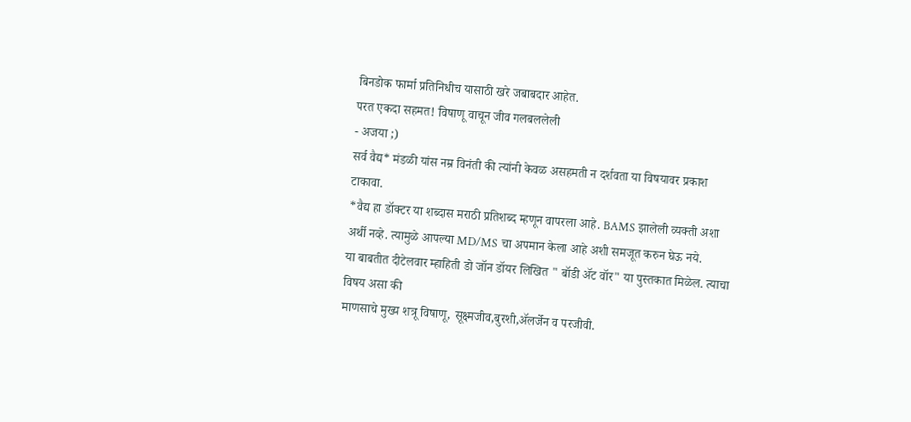बिनडोक फार्मा प्रतिनिधीच यासाठी खरे जबाबदार आहेत.
परत एकदा सहमत! विषाणू वाचून जीव गलबललेली
- अजया ;)
सर्व वैद्य* मंडळी यांस नम्र विनंती की त्यांनी केवळ असहमती न दर्शवता या विषयावर प्रकाश टाकावा.
*वैद्य हा डॉक्टर या शब्दास मराठी प्रतिशब्द म्हणून वापरला आहे. BAMS झालेली व्यक्ती अशा अर्थी नव्हे. त्यामुळे आपल्या MD/MS चा अपमान केला आहे अशी समजूत करुन घेऊ नये.
या बाबतीत दीटेलवार म्हाहिती डो जॉन डॉयर लिखित " बॉडी ॲट वॉर" या पुस्तकात मिळेल. त्याचा विषय असा की
माणसाचे मुख्य शत्रू विषाणू, सूक्ष्मजीव,बुरशी,ॲलर्जेन व परजीवी.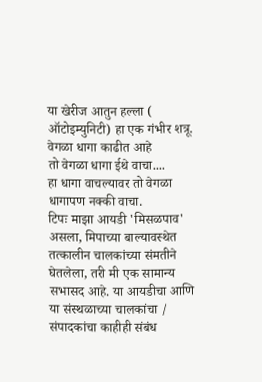या खेरीज आतुन हल्ला ( ऑटोइम्युनिटी) हा एक गंभीर शत्रू.
वेगळा धागा काढीत आहे
तो वेगळा धागा ईथे वाचा....
हा धागा वाचल्यावर तो वेगळा धागापण नक्की वाचा.
टिपः माझा आयडी 'मिसळपाव' असला, मिपाच्या बाल्यावस्थेत तत्कालीन चालकांच्या संमतीने घेतलेला, तरी मी एक सामान्य सभासद आहे. या आयडीचा आणि या संस्थळाच्या चालकांचा / संपादकांचा काहीही संबंध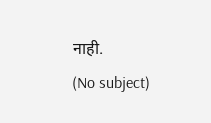नाही.
(No subject)